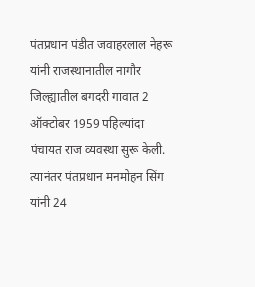पंतप्रधान पंडीत जवाहरलाल नेहरू यांनी राजस्थानातील नागौर जिल्ह्यातील बगदरी गावात 2 ऑक्टोबर 1959 पहिल्यांदा पंचायत राज व्यवस्था सुरू केली. त्यानंतर पंतप्रधान मनमोहन सिंग यांनी 24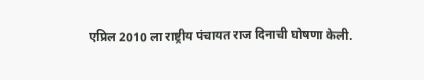एप्रिल 2010 ला राष्ट्रीय पंचायत राज दिनाची घोषणा केली.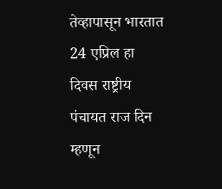तेव्हापासून भारतात 24 एप्रिल हा दिवस राष्ट्रीय पंचायत राज दिन म्हणून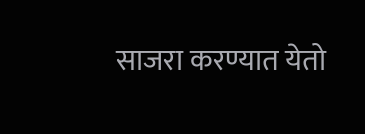साजरा करण्यात येतो